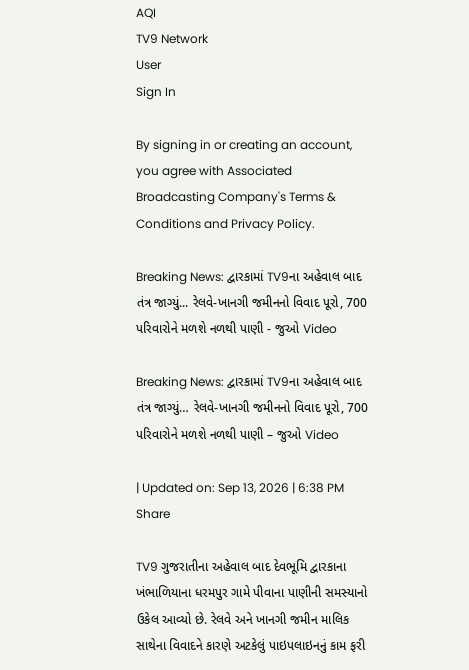AQI
TV9 Network
User
Sign In

By signing in or creating an account, you agree with Associated Broadcasting Company's Terms & Conditions and Privacy Policy.

Breaking News: દ્વારકામાં TV9ના અહેવાલ બાદ તંત્ર જાગ્યું... રેલવે-ખાનગી જમીનનો વિવાદ પૂરો, 700 પરિવારોને મળશે નળથી પાણી - જુઓ Video

Breaking News: દ્વારકામાં TV9ના અહેવાલ બાદ તંત્ર જાગ્યું… રેલવે-ખાનગી જમીનનો વિવાદ પૂરો, 700 પરિવારોને મળશે નળથી પાણી – જુઓ Video

| Updated on: Sep 13, 2026 | 6:38 PM
Share

TV9 ગુજરાતીના અહેવાલ બાદ દેવભૂમિ દ્વારકાના ખંભાળિયાના ધરમપુર ગામે પીવાના પાણીની સમસ્યાનો ઉકેલ આવ્યો છે. રેલવે અને ખાનગી જમીન માલિક સાથેના વિવાદને કારણે અટકેલું પાઇપલાઇનનું કામ ફરી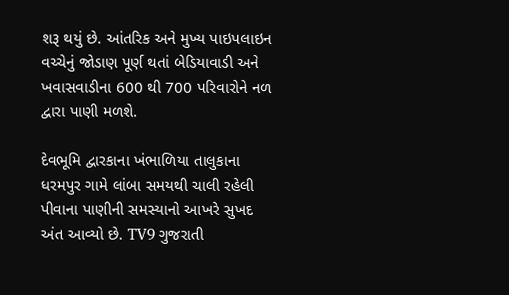શરૂ થયું છે. આંતરિક અને મુખ્ય પાઇપલાઇન વચ્ચેનું જોડાણ પૂર્ણ થતાં બેડિયાવાડી અને ખવાસવાડીના 600 થી 700 પરિવારોને નળ દ્વારા પાણી મળશે.

દેવભૂમિ દ્વારકાના ખંભાળિયા તાલુકાના ધરમપુર ગામે લાંબા સમયથી ચાલી રહેલી પીવાના પાણીની સમસ્યાનો આખરે સુખદ અંત આવ્યો છે. TV9 ગુજરાતી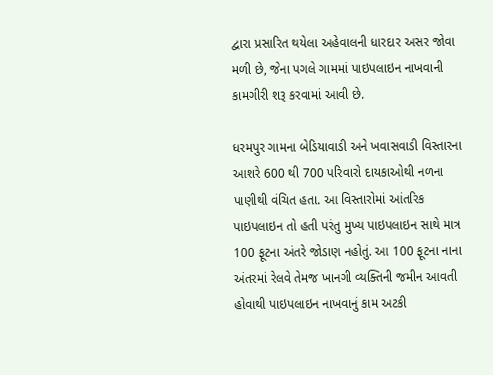દ્વારા પ્રસારિત થયેલા અહેવાલની ધારદાર અસર જોવા મળી છે, જેના પગલે ગામમાં પાઇપલાઇન નાખવાની કામગીરી શરૂ કરવામાં આવી છે.

ધરમપુર ગામના બેડિયાવાડી અને ખવાસવાડી વિસ્તારના આશરે 600 થી 700 પરિવારો દાયકાઓથી નળના પાણીથી વંચિત હતા. આ વિસ્તારોમાં આંતરિક પાઇપલાઇન તો હતી પરંતુ મુખ્ય પાઇપલાઇન સાથે માત્ર 100 ફૂટના અંતરે જોડાણ નહોતું. આ 100 ફૂટના નાના અંતરમાં રેલવે તેમજ ખાનગી વ્યક્તિની જમીન આવતી હોવાથી પાઇપલાઇન નાખવાનું કામ અટકી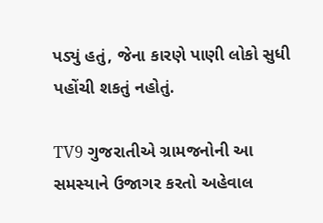પડ્યું હતું, જેના કારણે પાણી લોકો સુધી પહોંચી શકતું નહોતું.

TV9 ગુજરાતીએ ગ્રામજનોની આ સમસ્યાને ઉજાગર કરતો અહેવાલ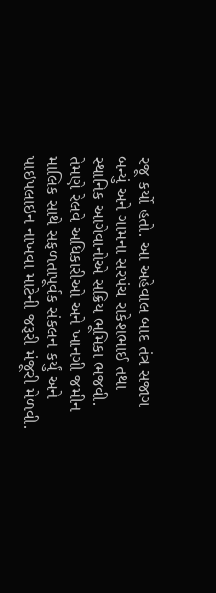રજૂ કર્યો હતો. આ અહેવાલ બાદ તંત્ર સજાગ બન્યું અને ગામના સરપંચ રાકેશભાઈ તથા સ્થાનિક આગેવાનોએ સક્રિય ભૂમિકા ભજવી. તેમણે રેલવે અધિકારીઓ અને ખાનગી જમીન માલિક સાથે સફળતાપૂર્વક સંકલન કર્યું અને પાઇપલાઇન નાખવા માટેની જરૂરી મંજૂરી મેળવી.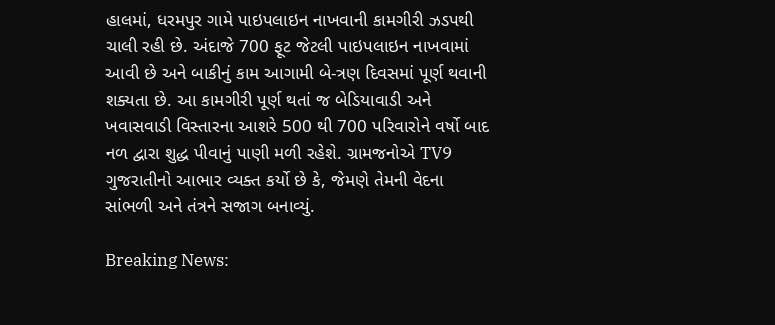હાલમાં, ધરમપુર ગામે પાઇપલાઇન નાખવાની કામગીરી ઝડપથી ચાલી રહી છે. અંદાજે 700 ફૂટ જેટલી પાઇપલાઇન નાખવામાં આવી છે અને બાકીનું કામ આગામી બે-ત્રણ દિવસમાં પૂર્ણ થવાની શક્યતા છે. આ કામગીરી પૂર્ણ થતાં જ બેડિયાવાડી અને ખવાસવાડી વિસ્તારના આશરે 500 થી 700 પરિવારોને વર્ષો બાદ નળ દ્વારા શુદ્ધ પીવાનું પાણી મળી રહેશે. ગ્રામજનોએ TV9 ગુજરાતીનો આભાર વ્યક્ત કર્યો છે કે, જેમણે તેમની વેદના સાંભળી અને તંત્રને સજાગ બનાવ્યું.

Breaking News: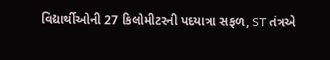વિદ્યાર્થીઓની 27 કિલોમીટરની પદયાત્રા સફળ, ST તંત્રએ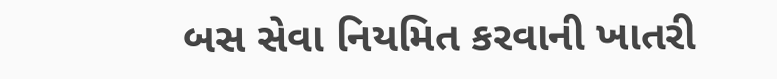બસ સેવા નિયમિત કરવાની ખાતરી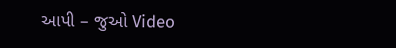આપી – જુઓ Video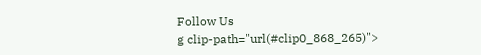Follow Us
g clip-path="url(#clip0_868_265)">